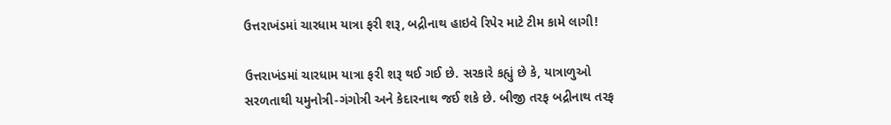ઉત્તરાખંડમાં ચારધામ યાત્રા ફરી શરૂ, બદ્રીનાથ હાઇવે રિપેર માટે ટીમ કામે લાગી!

ઉત્તરાખંડમાં ચારધામ યાત્રા ફરી શરૂ થઈ ગઈ છે. સરકારે કહ્યું છે કે, યાત્રાળુઓ સરળતાથી યમુનોત્રી-ગંગોત્રી અને કેદારનાથ જઈ શકે છે. બીજી તરફ બદ્રીનાથ તરફ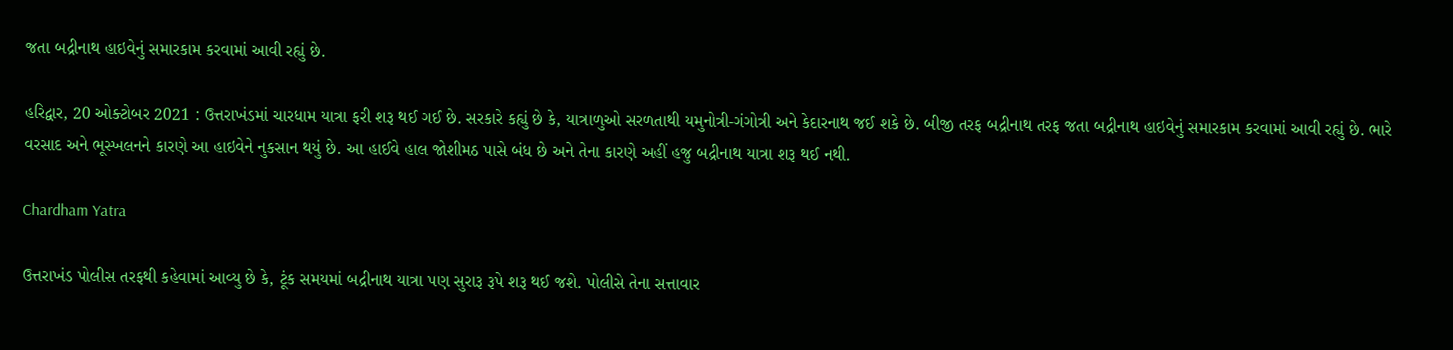જતા બદ્રીનાથ હાઇવેનું સમારકામ કરવામાં આવી રહ્યું છે.

હરિદ્વાર, 20 ઓક્ટોબર 2021 : ઉત્તરાખંડમાં ચારધામ યાત્રા ફરી શરૂ થઈ ગઈ છે. સરકારે કહ્યું છે કે, યાત્રાળુઓ સરળતાથી યમુનોત્રી-ગંગોત્રી અને કેદારનાથ જઈ શકે છે. બીજી તરફ બદ્રીનાથ તરફ જતા બદ્રીનાથ હાઇવેનું સમારકામ કરવામાં આવી રહ્યું છે. ભારે વરસાદ અને ભૂસ્ખલનને કારણે આ હાઇવેને નુકસાન થયું છે. આ હાઈવે હાલ જોશીમઠ પાસે બંધ છે અને તેના કારણે અહીં હજુ બદ્રીનાથ યાત્રા શરૂ થઈ નથી.

Chardham Yatra

ઉત્તરાખંડ પોલીસ તરફથી કહેવામાં આવ્યુ છે કે, ટૂંક સમયમાં બદ્રીનાથ યાત્રા પણ સુરારૂ રૂપે શરૂ થઈ જશે. પોલીસે તેના સત્તાવાર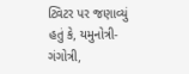ટ્વિટર પર જણાવ્યું હતું કે, યમુનોત્રી-ગંગોત્રી,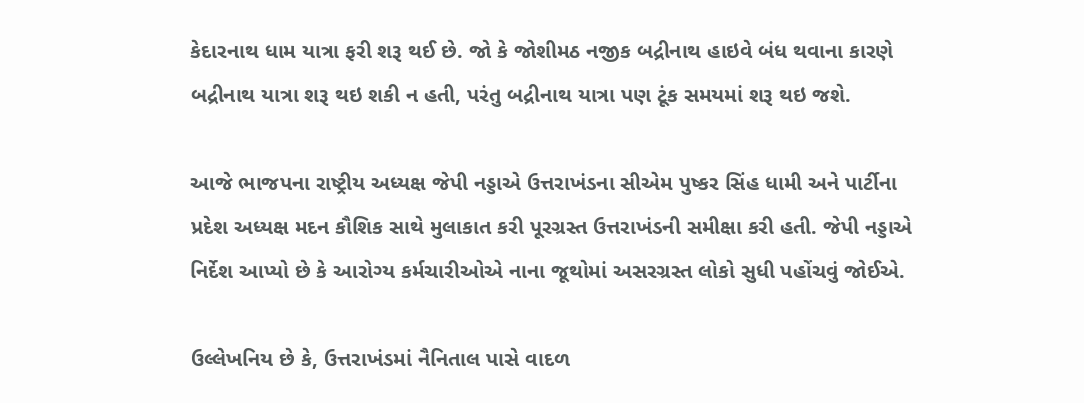કેદારનાથ ધામ યાત્રા ફરી શરૂ થઈ છે. જો કે જોશીમઠ નજીક બદ્રીનાથ હાઇવે બંધ થવાના કારણે બદ્રીનાથ યાત્રા શરૂ થઇ શકી ન હતી, પરંતુ બદ્રીનાથ યાત્રા પણ ટૂંક સમયમાં શરૂ થઇ જશે.

આજે ભાજપના રાષ્ટ્રીય અધ્યક્ષ જેપી નડ્ડાએ ઉત્તરાખંડના સીએમ પુષ્કર સિંહ ધામી અને પાર્ટીના પ્રદેશ અધ્યક્ષ મદન કૌશિક સાથે મુલાકાત કરી પૂરગ્રસ્ત ઉત્તરાખંડની સમીક્ષા કરી હતી. જેપી નડ્ડાએ નિર્દેશ આપ્યો છે કે આરોગ્ય કર્મચારીઓએ નાના જૂથોમાં અસરગ્રસ્ત લોકો સુધી પહોંચવું જોઈએ.

ઉલ્લેખનિય છે કે, ઉત્તરાખંડમાં નૈનિતાલ પાસે વાદળ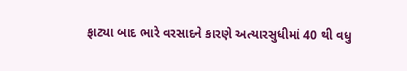ફાટ્યા બાદ ભારે વરસાદને કારણે અત્યારસુધીમાં 40 થી વધુ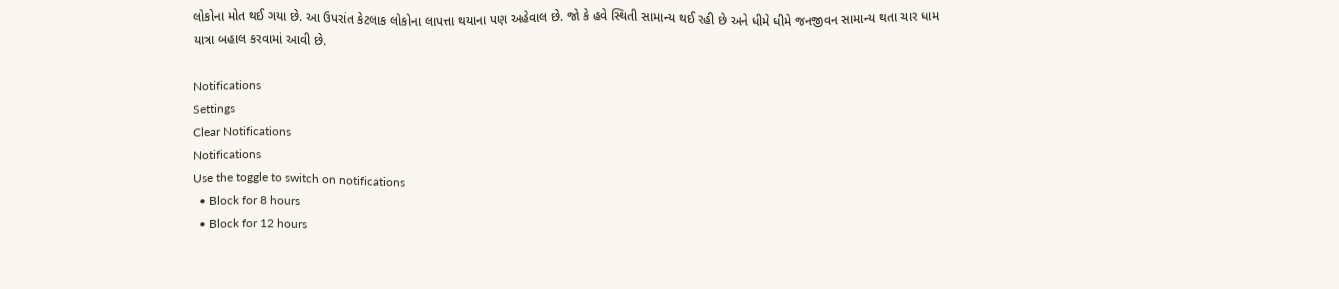લોકોના મોત થઈ ગયા છે. આ ઉપરાંત કેટલાક લોકોના લાપત્તા થયાના પણ અહેવાલ છે. જો કે હવે સ્થિતી સામાન્ય થઈ રહી છે અને ધીમે ધીમે જનજીવન સામાન્ય થતા ચાર ધામ યાત્રા બહાલ કરવામાં આવી છે.

Notifications
Settings
Clear Notifications
Notifications
Use the toggle to switch on notifications
  • Block for 8 hours
  • Block for 12 hours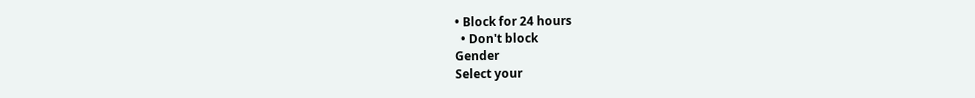• Block for 24 hours
  • Don't block
Gender
Select your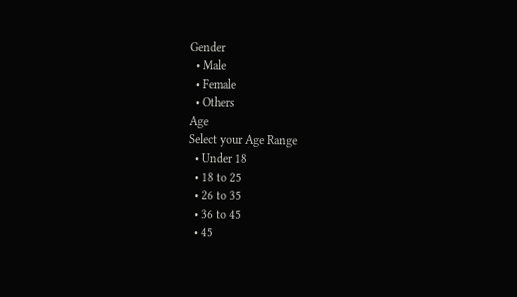Gender
  • Male
  • Female
  • Others
Age
Select your Age Range
  • Under 18
  • 18 to 25
  • 26 to 35
  • 36 to 45
  • 45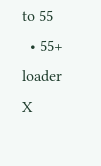to 55
  • 55+
loader
X